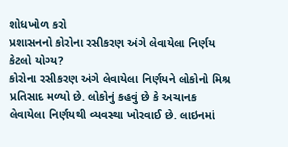શોધખોળ કરો
પ્રશાસનનો કોરોના રસીકરણ અંગે લેવાયેલા નિર્ણય કેટલો યોગ્ય?
કોરોના રસીકરણ અંગે લેવાયેલા નિર્ણયને લોકોનો મિશ્ર પ્રતિસાદ મળ્યો છે. લોકોનું કહવું છે કે અચાનક લેવાયેલા નિર્ણયથી વ્યવસ્થા ખોરવાઈ છે. લાઇનમાં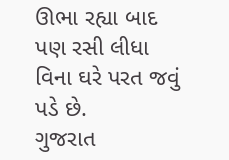ઊભા રહ્યા બાદ પણ રસી લીધા વિના ઘરે પરત જવું પડે છે.
ગુજરાત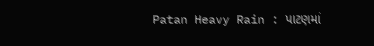Patan Heavy Rain : પાટણમાં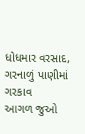ધોધમાર વરસાદ, ગરનાળું પાણીમાં ગરકાવ
આગળ જુઓ